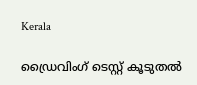Kerala

ഡ്രൈവിംഗ് ടെസ്റ്റ് കൂടുതൽ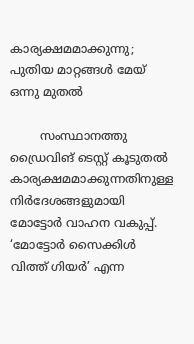കാര്യക്ഷമമാക്കുന്നു; പുതിയ മാറ്റങ്ങൾ മേയ് ഒന്നു മുതൽ

        സംസ്ഥാനത്തു ഡ്രൈവിങ് ടെസ്റ്റ് കൂടുതൽ കാര്യക്ഷമമാക്കുന്നതിനുള്ള നിർദേശങ്ങളുമായി മോട്ടോർ വാഹന വകുപ്പ്. ‘മോട്ടോർ സൈക്കിൾ വിത്ത് ഗിയർ’ എന്ന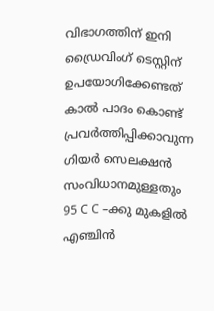വിഭാഗത്തിന് ഇനി ഡ്രൈവിംഗ് ടെസ്റ്റിന് ഉപയോഗിക്കേണ്ടത് കാൽ പാദം കൊണ്ട് പ്രവർത്തിപ്പിക്കാവുന്ന ഗിയർ സെലക്ഷൻ സംവിധാനമുള്ളതും 95 C C –ക്കു മുകളിൽ എഞ്ചിൻ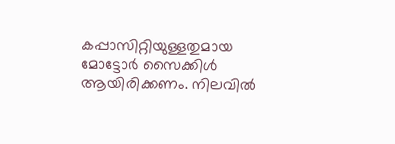കപ്പാസിറ്റിയുള്ളതുമായ മോട്ടോർ സൈക്കിൾ ആയിരിക്കണം. നിലവിൽ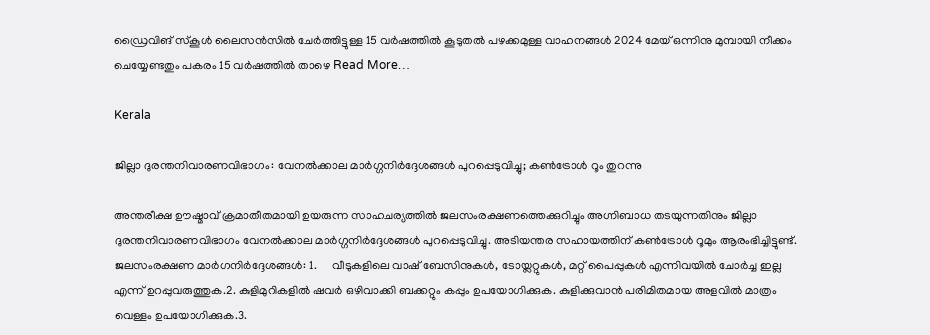ഡ്രൈവിങ് സ്കൂൾ ലൈസൻസിൽ ചേർത്തിട്ടുള്ള 15 വർഷത്തിൽ കൂടുതൽ പഴക്കമുള്ള വാഹനങ്ങൾ 2024 മേയ് ഒന്നിനു മുമ്പായി നീക്കം ചെയ്യേണ്ടതും പകരം 15 വർഷത്തിൽ താഴെ Read More…

Kerala

ജില്ലാ ദുരന്തനിവാരണവിഭാഗം: വേനൽക്കാല മാർഗ്ഗനിർദ്ദേശങ്ങൾ പുറപ്പെടുവിച്ചു; കൺട്രോൾ റൂം തുറന്നു

അന്തരീക്ഷ ഊഷ്മാവ് ക്രമാതീതമായി ഉയരുന്ന സാഹചര്യത്തിൽ ജലസംരക്ഷണത്തെക്കുറിച്ചും അഗ്നിബാധ തടയുന്നതിനും ജില്ലാ ദുരന്തനിവാരണവിഭാഗം വേനൽക്കാല മാർഗ്ഗനിർദ്ദേശങ്ങൾ പുറപ്പെടുവിച്ചു. അടിയന്തര സഹായത്തിന് കൺട്രോൾ റൂമും ആരംഭിച്ചിട്ടുണ്ട്.  ജലസംരക്ഷണ മാർഗനിർദ്ദേശങ്ങൾ: 1.     വീടുകളിലെ വാഷ് ബേസിനുകൾ, ടോയ്ലറ്റുകൾ, മറ്റ് പൈപ്പുകൾ എന്നിവയിൽ ചോർച്ച ഇല്ല എന്ന് ഉറപ്പുവരുത്തുക.2. കുളിമുറികളിൽ ഷവർ ഒഴിവാക്കി ബക്കറ്റും കപ്പും ഉപയോഗിക്കുക. കുളിക്കുവാൻ പരിമിതമായ അളവിൽ മാത്രം വെള്ളം ഉപയോഗിക്കുക.3.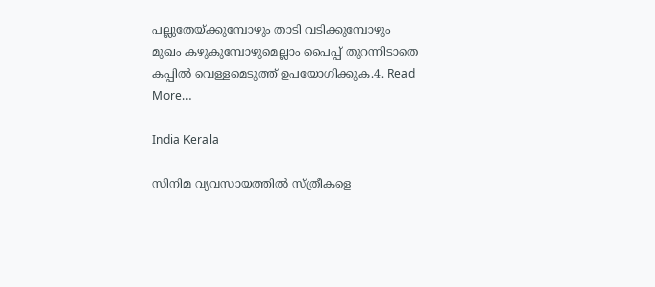പല്ലുതേയ്ക്കുമ്പോഴും താടി വടിക്കുമ്പോഴും മുഖം കഴുകുമ്പോഴുമെല്ലാം പൈപ്പ് തുറന്നിടാതെ കപ്പിൽ വെള്ളമെടുത്ത് ഉപയോഗിക്കുക.4. Read More…

India Kerala

സിനിമ വ്യവസായത്തിൽ സ്ത്രീകളെ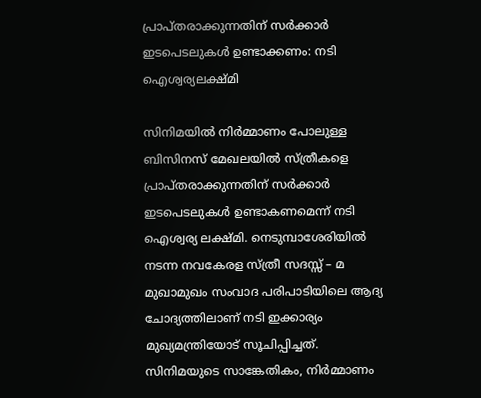പ്രാപ്തരാക്കുന്നതിന് സർക്കാർ ഇടപെടലുകൾ ഉണ്ടാക്കണം: നടി ഐശ്വര്യലക്ഷ്മി

സിനിമയിൽ നിർമ്മാണം പോലുള്ള ബിസിനസ്‌ മേഖലയിൽ സ്ത്രീകളെ പ്രാപ്തരാക്കുന്നതിന് സർക്കാർ ഇടപെടലുകൾ ഉണ്ടാകണമെന്ന് നടി ഐശ്വര്യ ലക്ഷ്മി. നെടുമ്പാശേരിയിൽ നടന്ന നവകേരള സ്ത്രീ സദസ്സ് – മ മുഖാമുഖം സംവാദ പരിപാടിയിലെ ആദ്യ ചോദ്യത്തിലാണ് നടി ഇക്കാര്യം മുഖ്യമന്ത്രിയോട് സൂചിപ്പിച്ചത്.  സിനിമയുടെ സാങ്കേതികം, നിർമ്മാണം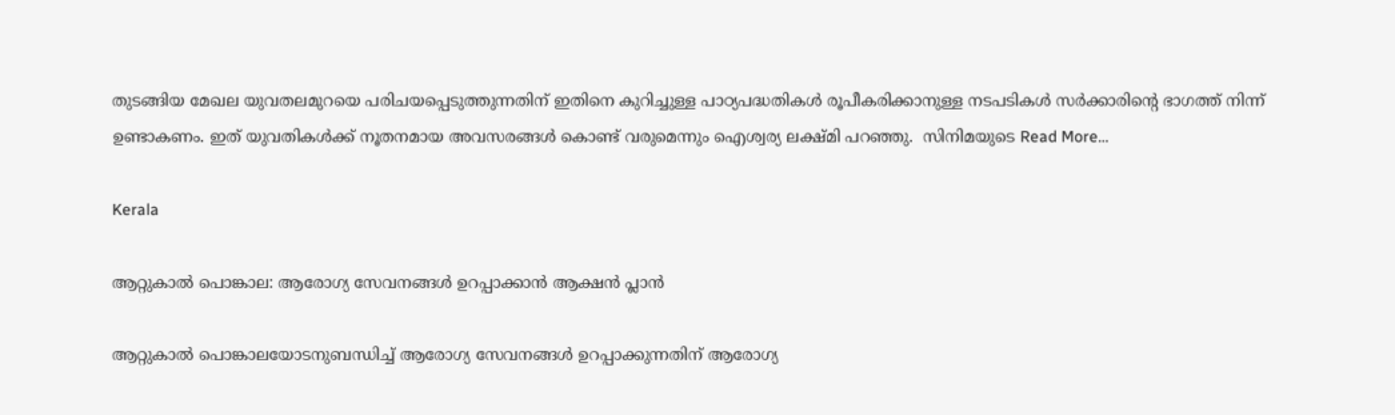തുടങ്ങിയ മേഖല യുവതലമുറയെ പരിചയപ്പെടുത്തുന്നതിന് ഇതിനെ കുറിച്ചുള്ള പാഠ്യപദ്ധതികൾ രൂപീകരിക്കാനുള്ള നടപടികൾ സർക്കാരിന്റെ ഭാഗത്ത് നിന്ന് ഉണ്ടാകണം. ഇത് യുവതികൾക്ക് നൂതനമായ അവസരങ്ങൾ കൊണ്ട് വരുമെന്നും ഐശ്വര്യ ലക്ഷ്മി പറഞ്ഞു.  സിനിമയുടെ Read More…

Kerala

ആറ്റുകാൽ പൊങ്കാല: ആരോഗ്യ സേവനങ്ങൾ ഉറപ്പാക്കാൻ ആക്ഷൻ പ്ലാൻ

ആറ്റുകാൽ പൊങ്കാലയോടനുബന്ധിച്ച് ആരോഗ്യ സേവനങ്ങൾ ഉറപ്പാക്കുന്നതിന് ആരോഗ്യ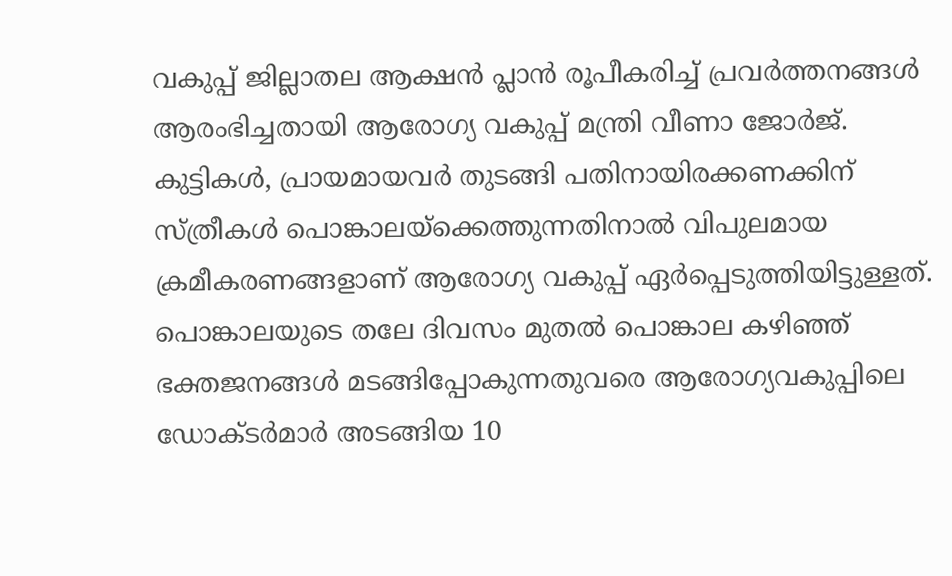വകുപ്പ് ജില്ലാതല ആക്ഷൻ പ്ലാൻ രൂപീകരിച്ച് പ്രവർത്തനങ്ങൾ ആരംഭിച്ചതായി ആരോഗ്യ വകുപ്പ് മന്ത്രി വീണാ ജോർജ്. കുട്ടികൾ, പ്രായമായവർ തുടങ്ങി പതിനായിരക്കണക്കിന് സ്ത്രീകൾ പൊങ്കാലയ്ക്കെത്തുന്നതിനാൽ വിപുലമായ ക്രമീകരണങ്ങളാണ് ആരോഗ്യ വകുപ്പ് ഏർപ്പെടുത്തിയിട്ടുള്ളത്. പൊങ്കാലയുടെ തലേ ദിവസം മുതൽ പൊങ്കാല കഴിഞ്ഞ് ഭക്തജനങ്ങൾ മടങ്ങിപ്പോകുന്നതുവരെ ആരോഗ്യവകുപ്പിലെ ഡോക്ടർമാർ അടങ്ങിയ 10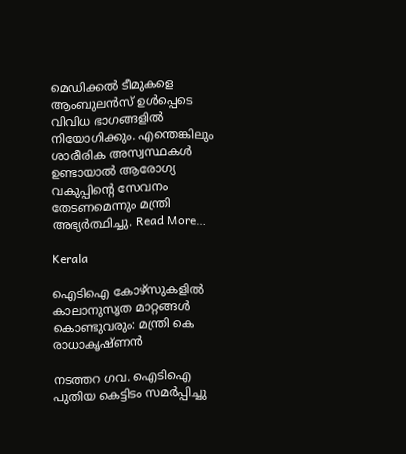മെഡിക്കൽ ടീമുകളെ ആംബുലൻസ് ഉൾപ്പെടെ വിവിധ ഭാഗങ്ങളിൽ നിയോഗിക്കും. എന്തെങ്കിലും ശാരീരിക അസ്വസ്ഥകൾ ഉണ്ടായാൽ ആരോഗ്യ വകുപ്പിന്റെ സേവനം തേടണമെന്നും മന്ത്രി അഭ്യർത്ഥിച്ചു. Read More…

Kerala

ഐടിഐ കോഴ്‌സുകളില്‍ കാലാനുസൃത മാറ്റങ്ങള്‍ കൊണ്ടുവരും: മന്ത്രി കെ രാധാകൃഷ്ണന്‍

നടത്തറ ഗവ. ഐടിഐ പുതിയ കെട്ടിടം സമര്‍പ്പിച്ചു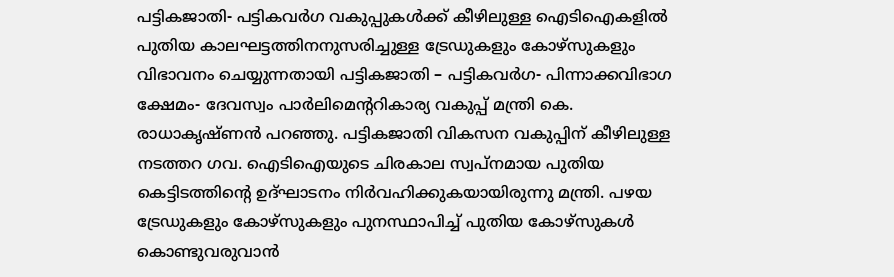പട്ടികജാതി- പട്ടികവര്‍ഗ വകുപ്പുകള്‍ക്ക് കീഴിലുള്ള ഐടിഐകളില്‍ പുതിയ കാലഘട്ടത്തിനനുസരിച്ചുള്ള ട്രേഡുകളും കോഴ്‌സുകളും വിഭാവനം ചെയ്യുന്നതായി പട്ടികജാതി – പട്ടികവര്‍ഗ- പിന്നാക്കവിഭാഗ ക്ഷേമം- ദേവസ്വം പാര്‍ലിമെന്ററികാര്യ വകുപ്പ് മന്ത്രി കെ. രാധാകൃഷ്ണന്‍ പറഞ്ഞു. പട്ടികജാതി വികസന വകുപ്പിന് കീഴിലുള്ള നടത്തറ ഗവ. ഐടിഐയുടെ ചിരകാല സ്വപ്നമായ പുതിയ കെട്ടിടത്തിന്റെ ഉദ്ഘാടനം നിര്‍വഹിക്കുകയായിരുന്നു മന്ത്രി. പഴയ ട്രേഡുകളും കോഴ്‌സുകളും പുനസ്ഥാപിച്ച് പുതിയ കോഴ്‌സുകള്‍ കൊണ്ടുവരുവാന്‍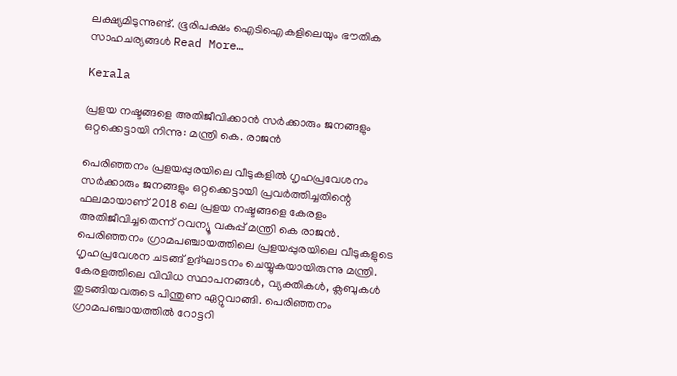ലക്ഷ്യമിടുന്നുണ്ട്. ഭൂരിപക്ഷം ഐടിഐകളിലെയും ഭൗതിക സാഹചര്യങ്ങള്‍ Read More…

Kerala

പ്രളയ നഷ്ടങ്ങളെ അതിജീവിക്കാന്‍ സര്‍ക്കാരും ജനങ്ങളും ഒറ്റക്കെട്ടായി നിന്നു: മന്ത്രി കെ. രാജന്‍

പെരിഞ്ഞനം പ്രളയപ്പുരയിലെ വീടുകളില്‍ ഗൃഹപ്രവേശനം സര്‍ക്കാരും ജനങ്ങളും ഒറ്റക്കെട്ടായി പ്രവര്‍ത്തിച്ചതിന്റെ ഫലമായാണ് 2018 ലെ പ്രളയ നഷ്ടങ്ങളെ കേരളം അതിജീവിച്ചതെന്ന് റവന്യൂ വകുപ്പ് മന്ത്രി കെ രാജന്‍. പെരിഞ്ഞനം ഗ്രാമപഞ്ചായത്തിലെ പ്രളയപ്പുരയിലെ വീടുകളുടെ ഗൃഹപ്രവേശന ചടങ്ങ് ഉദ്ഘാടനം ചെയ്യുകയായിരുന്നു മന്ത്രി. കേരളത്തിലെ വിവിധ സ്ഥാപനങ്ങള്‍, വ്യക്തികള്‍, ക്ലബുകള്‍ തുടങ്ങിയവരുടെ പിന്തുണ ഏറ്റുവാങ്ങി. പെരിഞ്ഞനം ഗ്രാമപഞ്ചായത്തില്‍ റോട്ടറി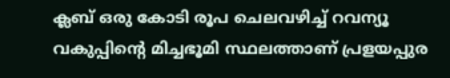ക്ലബ് ഒരു കോടി രൂപ ചെലവഴിച്ച് റവന്യൂ വകുപ്പിന്റെ മിച്ചഭൂമി സ്ഥലത്താണ് പ്രളയപ്പുര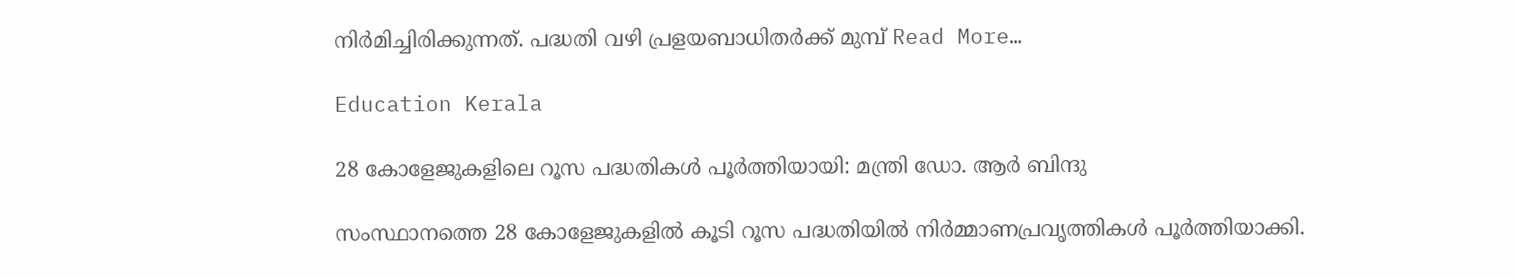നിര്‍മിച്ചിരിക്കുന്നത്. പദ്ധതി വഴി പ്രളയബാധിതര്‍ക്ക് മുമ്പ് Read More…

Education Kerala

28 കോളേജുകളിലെ റൂസ പദ്ധതികൾ പൂർത്തിയായി: മന്ത്രി ഡോ. ആർ ബിന്ദു

സംസ്ഥാനത്തെ 28 കോളേജുകളിൽ കൂടി റൂസ പദ്ധതിയിൽ നിർമ്മാണപ്രവൃത്തികൾ പൂർത്തിയാക്കി.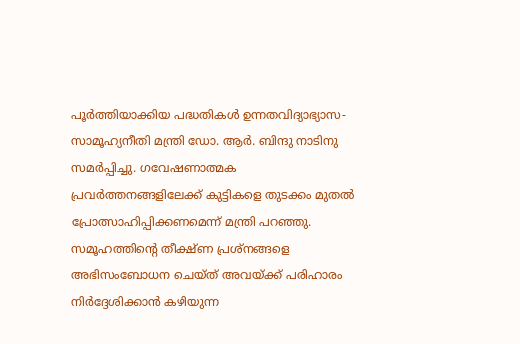പൂർത്തിയാക്കിയ പദ്ധതികൾ ഉന്നതവിദ്യാഭ്യാസ-സാമൂഹ്യനീതി മന്ത്രി ഡോ. ആർ. ബിന്ദു നാടിനു സമർപ്പിച്ചു. ഗവേഷണാത്മക പ്രവർത്തനങ്ങളിലേക്ക് കുട്ടികളെ തുടക്കം മുതൽ പ്രോത്സാഹിപ്പിക്കണമെന്ന് മന്ത്രി പറഞ്ഞു. സമൂഹത്തിന്റെ തീക്ഷ്ണ പ്രശ്‌നങ്ങളെ അഭിസംബോധന ചെയ്ത് അവയ്ക്ക് പരിഹാരം നിർദ്ദേശിക്കാൻ കഴിയുന്ന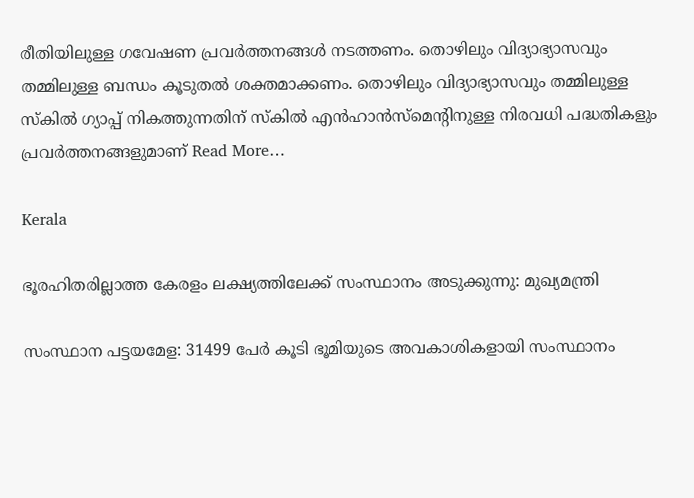രീതിയിലുള്ള ഗവേഷണ പ്രവർത്തനങ്ങൾ നടത്തണം. തൊഴിലും വിദ്യാഭ്യാസവും തമ്മിലുള്ള ബന്ധം കൂടുതൽ ശക്തമാക്കണം. തൊഴിലും വിദ്യാഭ്യാസവും തമ്മിലുള്ള സ്‌കിൽ ഗ്യാപ്പ് നികത്തുന്നതിന് സ്‌കിൽ എൻഹാൻസ്‌മെന്റിനുള്ള നിരവധി പദ്ധതികളും പ്രവർത്തനങ്ങളുമാണ് Read More…

Kerala

ഭൂരഹിതരില്ലാത്ത കേരളം ലക്ഷ്യത്തിലേക്ക് സംസ്ഥാനം അടുക്കുന്നു: മുഖ്യമന്ത്രി

സംസ്ഥാന പട്ടയമേള: 31499 പേർ കൂടി ഭൂമിയുടെ അവകാശികളായി സംസ്ഥാനം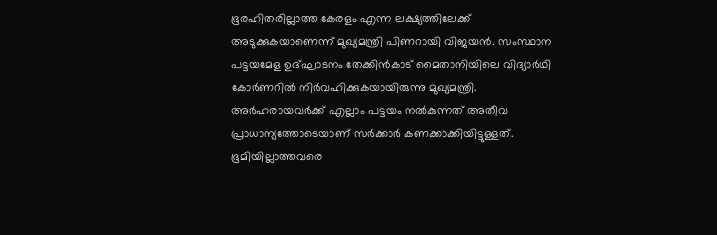ഭൂരഹിതരില്ലാത്ത കേരളം എന്ന ലക്ഷ്യത്തിലേക്ക് അടുക്കുകയാണെന്ന് മുഖ്യമന്ത്രി പിണറായി വിജയൻ. സംസ്ഥാന പട്ടയമേള ഉദ്ഘാടനം തേക്കിന്‍കാട് മൈതാനിയിലെ വിദ്യാര്‍ഥി കോര്‍ണറില്‍ നിര്‍വഹിക്കുകയായിരുന്നു മുഖ്യമന്ത്രി.  അർഹരായവർക്ക് എല്ലാം പട്ടയം നൽകുന്നത് അതീവ പ്രാധാന്യത്തോടെയാണ് സർക്കാർ കണക്കാക്കിയിട്ടുള്ളത്. ഭൂമിയില്ലാത്തവരെ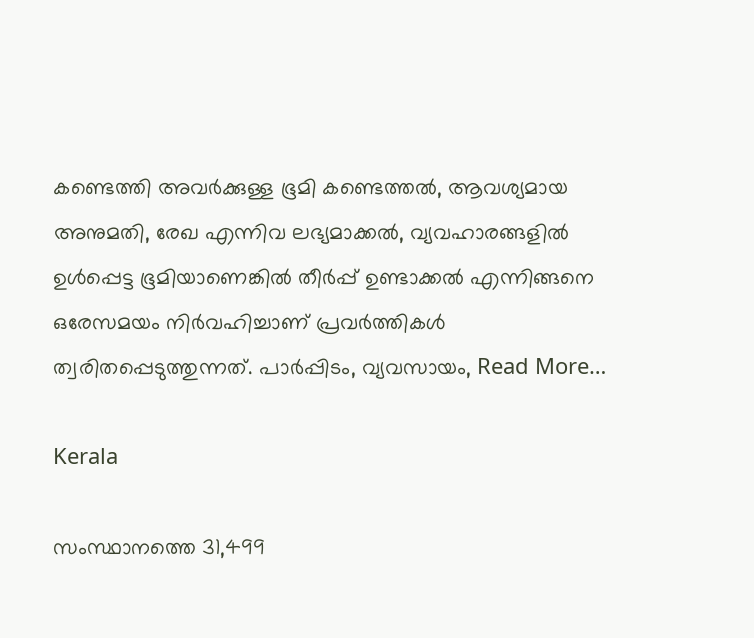കണ്ടെത്തി അവർക്കുള്ള ഭൂമി കണ്ടെത്തൽ, ആവശ്യമായ അനുമതി, രേഖ എന്നിവ ലഭ്യമാക്കൽ, വ്യവഹാരങ്ങളിൽ ഉൾപ്പെട്ട ഭൂമിയാണെങ്കിൽ തീർപ്പ് ഉണ്ടാക്കൽ എന്നിങ്ങനെ ഒരേസമയം നിർവഹിച്ചാണ് പ്രവർത്തികൾ ത്വരിതപ്പെടുത്തുന്നത്. പാർപ്പിടം, വ്യവസായം, Read More…

Kerala

സംസ്ഥാനത്തെ 31,499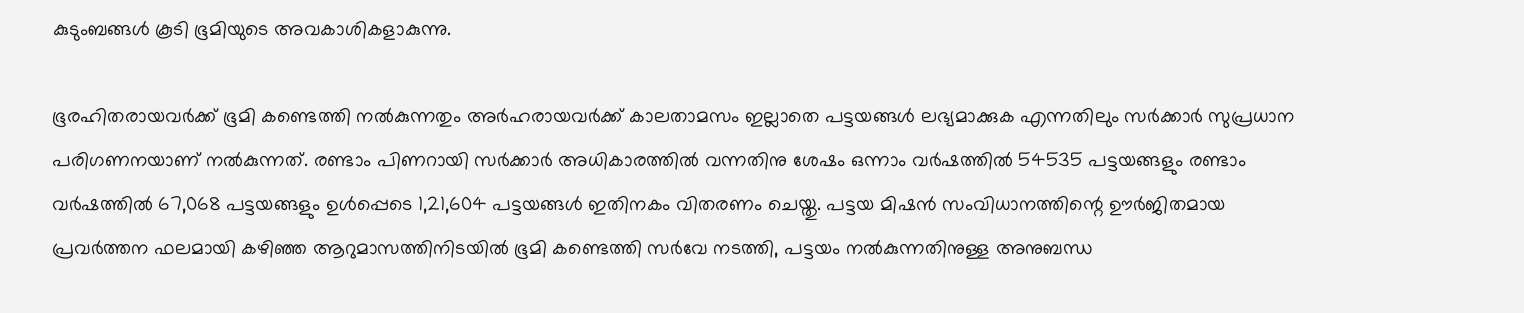കുടുംബങ്ങള്‍ കൂടി ഭൂമിയുടെ അവകാശികളാകുന്നു.

ഭൂരഹിതരായവര്‍ക്ക്‌ ഭൂമി കണ്ടെത്തി നല്‍കുന്നതും അര്‍ഹരായവര്‍ക്ക്‌ കാലതാമസം ഇല്ലാതെ പട്ടയങ്ങള്‍ ലഭ്യമാക്കുക എന്നതിലും സർക്കാർ സുപ്രധാന പരിഗണനയാണ് നൽകുന്നത്. രണ്ടാം പിണറായി സര്‍ക്കാര്‍ അധികാരത്തില്‍ വന്നതിനു ശേഷം ഒന്നാം വര്‍ഷത്തില്‍ 54535 പട്ടയങ്ങളും രണ്ടാം വര്‍ഷത്തില്‍ 67,068 പട്ടയങ്ങളും ഉള്‍പ്പെടെ 1,21,604 പട്ടയങ്ങള്‍ ഇതിനകം വിതരണം ചെയ്തു. പട്ടയ മിഷന്‍ സംവിധാനത്തിന്റെ ഊര്‍ജിതമായ പ്രവർത്തന ഫലമായി കഴിഞ്ഞ ആറുമാസത്തിനിടയില്‍ ഭൂമി കണ്ടെത്തി സര്‍വേ നടത്തി, പട്ടയം നൽകുന്നതിനുള്ള അനുബന്ധ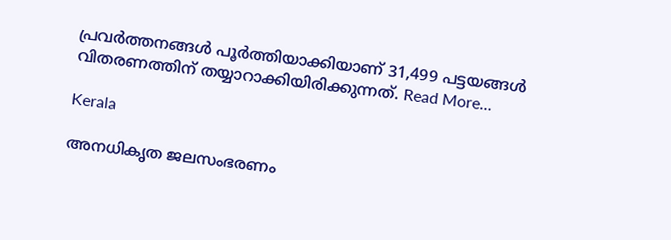പ്രവര്‍ത്തനങ്ങള്‍ പൂര്‍ത്തിയാക്കിയാണ് 31,499 പട്ടയങ്ങള്‍ വിതരണത്തിന്‌ തയ്യാറാക്കിയിരിക്കുന്നത്. Read More…

Kerala

അനധികൃത ജലസംഭരണം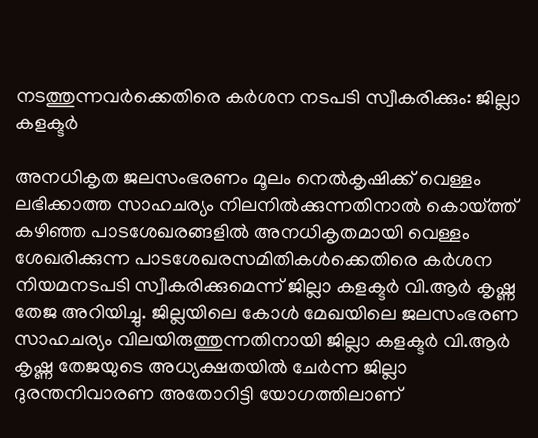നടത്തുന്നവര്‍ക്കെതിരെ കര്‍ശന നടപടി സ്വീകരിക്കും: ജില്ലാ കളക്ടര്‍

അനധികൃത ജലസംഭരണം മൂലം നെല്‍കൃഷിക്ക് വെള്ളം ലഭിക്കാത്ത സാഹചര്യം നിലനില്‍ക്കുന്നതിനാല്‍ കൊയ്ത്ത് കഴിഞ്ഞ പാടശേഖരങ്ങളില്‍ അനധികൃതമായി വെള്ളം ശേഖരിക്കുന്ന പാടശേഖരസമിതികള്‍ക്കെതിരെ കര്‍ശന നിയമനടപടി സ്വീകരിക്കുമെന്ന് ജില്ലാ കളക്ടര്‍ വി.ആര്‍ കൃഷ്ണ തേജ അറിയിച്ചു. ജില്ലയിലെ കോള്‍ മേഖയിലെ ജലസംഭരണ സാഹചര്യം വിലയിരുത്തുന്നതിനായി ജില്ലാ കളക്ടര്‍ വി.ആര്‍ കൃഷ്ണ തേജയുടെ അധ്യക്ഷതയില്‍ ചേര്‍ന്ന ജില്ലാ ദുരന്തനിവാരണ അതോറിട്ടി യോഗത്തിലാണ്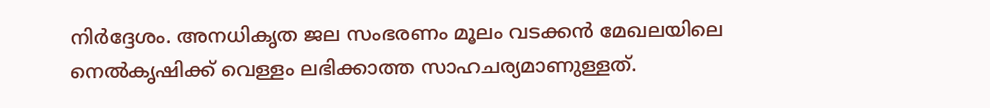നിര്‍ദ്ദേശം. അനധികൃത ജല സംഭരണം മൂലം വടക്കന്‍ മേഖലയിലെ നെല്‍കൃഷിക്ക് വെള്ളം ലഭിക്കാത്ത സാഹചര്യമാണുള്ളത്.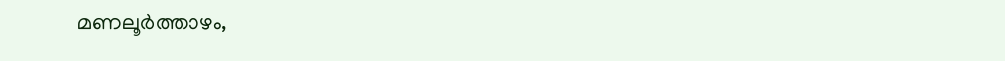മണലൂര്‍ത്താഴം,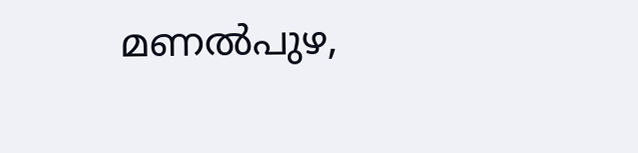മണല്‍പുഴ,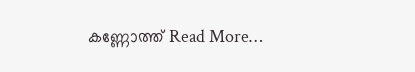കണ്ണോത്ത് Read More…